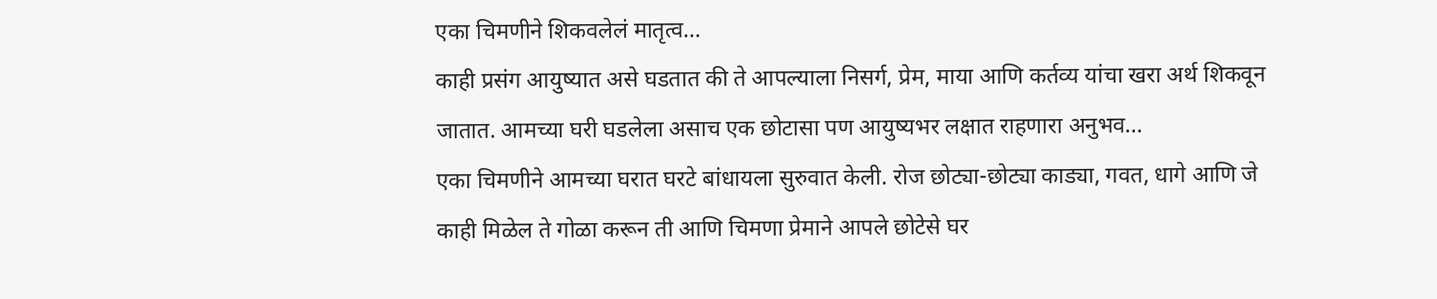एका चिमणीने शिकवलेलं मातृत्व…
काही प्रसंग आयुष्यात असे घडतात की ते आपल्याला निसर्ग, प्रेम, माया आणि कर्तव्य यांचा खरा अर्थ शिकवून जातात. आमच्या घरी घडलेला असाच एक छोटासा पण आयुष्यभर लक्षात राहणारा अनुभव…
एका चिमणीने आमच्या घरात घरटे बांधायला सुरुवात केली. रोज छोट्या-छोट्या काड्या, गवत, धागे आणि जे काही मिळेल ते गोळा करून ती आणि चिमणा प्रेमाने आपले छोटेसे घर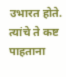उभारत होते. त्यांचे ते कष्ट पाहताना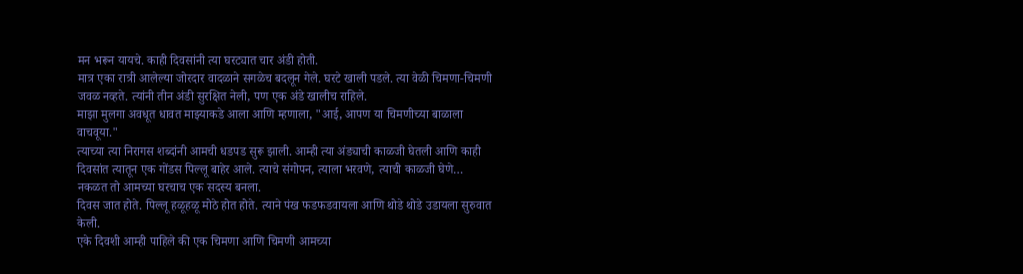मन भरून यायचे. काही दिवसांनी त्या घरट्यात चार अंडी होती.
मात्र एका रात्री आलेल्या जोरदार वादळाने सगळेच बदलून गेले. घरटे खाली पडले. त्या वेळी चिमणा-चिमणी जवळ नव्हते. त्यांनी तीन अंडी सुरक्षित नेली, पण एक अंडे खालीच राहिले.
माझा मुलगा अवधूत धावत माझ्याकडे आला आणि म्हणाला, "आई, आपण या चिमणीच्या बाळाला वाचवूया."
त्याच्या त्या निरागस शब्दांनी आमची धडपड सुरू झाली. आम्ही त्या अंड्याची काळजी घेतली आणि काही दिवसांत त्यातून एक गोंडस पिल्लू बाहेर आले. त्याचे संगोपन, त्याला भरवणे, त्याची काळजी घेणे… नकळत तो आमच्या घरचाच एक सदस्य बनला.
दिवस जात होते. पिल्लू हळूहळू मोठे होत होते. त्याने पंख फडफडवायला आणि थोडे थोडे उडायला सुरुवात केली.
एके दिवशी आम्ही पाहिले की एक चिमणा आणि चिमणी आमच्या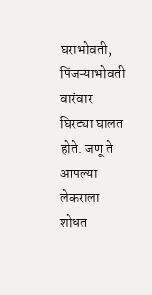घराभोवती, पिंजऱ्याभोवती वारंवार घिरट्या घालत होते. जणू ते आपल्या लेकराला शोधत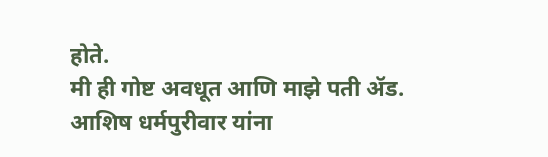होते.
मी ही गोष्ट अवधूत आणि माझे पती ॲड. आशिष धर्मपुरीवार यांना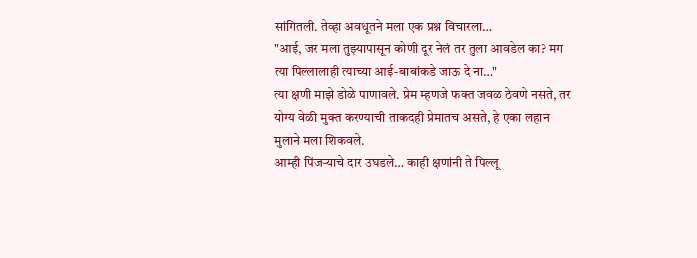सांगितली. तेव्हा अवधूतने मला एक प्रश्न विचारला…
"आई, जर मला तुझ्यापासून कोणी दूर नेलं तर तुला आवडेल का? मग त्या पिल्लालाही त्याच्या आई-बाबांकडे जाऊ दे ना…"
त्या क्षणी माझे डोळे पाणावले. प्रेम म्हणजे फक्त जवळ ठेवणे नसते, तर योग्य वेळी मुक्त करण्याची ताकदही प्रेमातच असते, हे एका लहान मुलाने मला शिकवले.
आम्ही पिंजऱ्याचे दार उघडले… काही क्षणांनी ते पिल्लू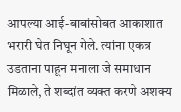आपल्या आई-बाबांसोबत आकाशात भरारी घेत निघून गेले. त्यांना एकत्र उडताना पाहून मनाला जे समाधान मिळाले, ते शब्दांत व्यक्त करणे अशक्य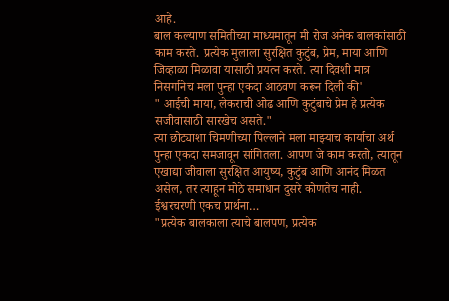आहे.
बाल कल्याण समितीच्या माध्यमातून मी रोज अनेक बालकांसाठी काम करते. प्रत्येक मुलाला सुरक्षित कुटुंब, प्रेम, माया आणि जिव्हाळा मिळावा यासाठी प्रयत्न करते. त्या दिवशी मात्र निसर्गानेच मला पुन्हा एकदा आठवण करून दिली की'
" आईची माया, लेकराची ओढ आणि कुटुंबाचे प्रेम हे प्रत्येक सजीवासाठी सारखेच असते."
त्या छोट्याशा चिमणीच्या पिल्लाने मला माझ्याच कार्याचा अर्थ पुन्हा एकदा समजावून सांगितला. आपण जे काम करतो, त्यातून एखाद्या जीवाला सुरक्षित आयुष्य, कुटुंब आणि आनंद मिळत असेल, तर त्याहून मोठे समाधान दुसरे कोणतेच नाही.
ईश्वरचरणी एकच प्रार्थना…
"प्रत्येक बालकाला त्याचे बालपण, प्रत्येक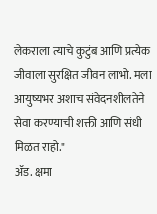लेकराला त्याचे कुटुंब आणि प्रत्येक जीवाला सुरक्षित जीवन लाभो. मला आयुष्यभर अशाच संवेदनशीलतेने सेवा करण्याची शक्ती आणि संधी मिळत राहो."
ॲड. क्षमा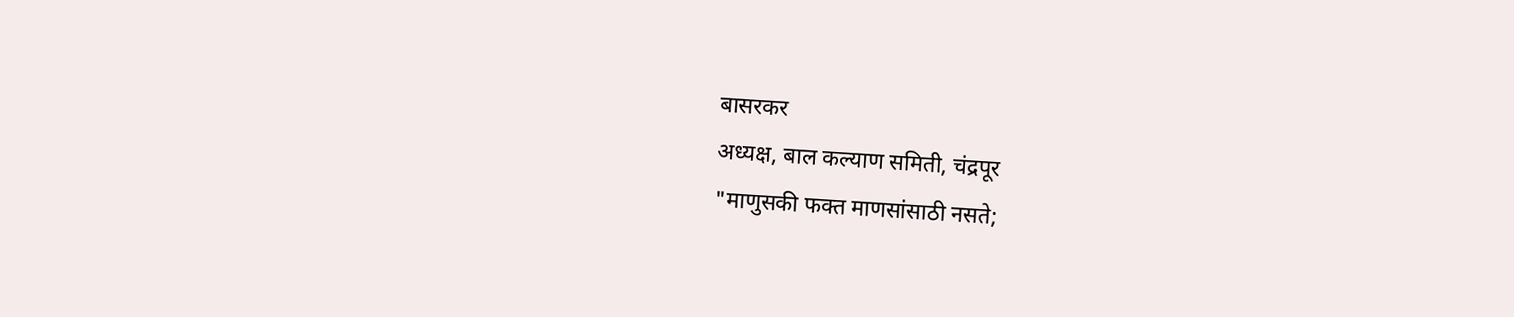बासरकर
अध्यक्ष, बाल कल्याण समिती, चंद्रपूर
"माणुसकी फक्त माणसांसाठी नसते;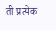ती प्रत्येक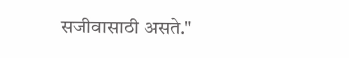सजीवासाठी असते."